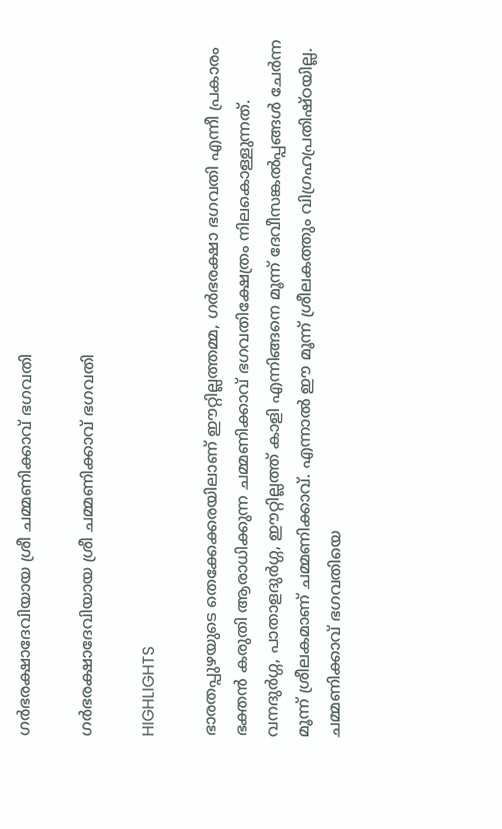ഗര്‍ഭരക്ഷാദേവിയായ ശ്രീ ചമ്മണിക്കാവ് ഭഗവതി

ഗര്‍ഭരക്ഷാദേവിയായ ശ്രീ ചമ്മണിക്കാവ് ഭഗവതി

HIGHLIGHTS

ഭാരതപ്പുഴയുടെ തെക്കേക്കരയിലാണ് ഈറ്റില്ലത്തമ്മ, ഗര്‍ഭരക്ഷാ ഭഗവതി എന്നീ പ്രകാരം ഭക്തന്‍ കരുതി ആരാധിക്കുന്ന ചമ്മണിക്കാവ് ഭഗവതിക്ഷേത്രം നിലകൊള്ളുന്നത്. വനദുര്‍ഗ്ഗ, പാതാളദുര്‍ഗ്ഗ, ഈറ്റില്ലത്ത് കാളി എന്നിങ്ങനെ മൂന്ന് ദേവീസങ്കല്‍പ്പങ്ങള്‍ ചേര്‍ന്ന മൂന്ന് ശ്രീലകമാണ് ചമ്മണിക്കാവ്. എന്നാല്‍ ഈ മൂന്ന് ശ്രീലകത്തും വിഗ്രഹപ്രതിഷ്ഠയില്ല. ചമ്മണിക്കാവ് ഭഗവതിയെ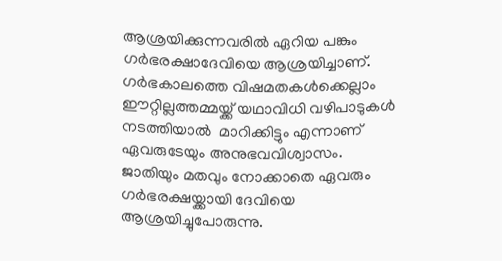ആശ്രയിക്കുന്നവരില്‍ ഏറിയ പങ്കും ഗര്‍ഭരക്ഷാദേവിയെ ആശ്രയിച്ചാണ്. ഗര്‍ഭകാലത്തെ വിഷമതകള്‍ക്കെല്ലാം ഈറ്റില്ലത്തമ്മയ്ക്ക് യഥാവിധി വഴിപാടുകള്‍ നടത്തിയാല്‍  മാറിക്കിട്ടും എന്നാണ് ഏവരുടേയും അനുഭവവിശ്വാസം. ജാതിയും മതവും നോക്കാതെ ഏവരും ഗര്‍ഭരക്ഷയ്ക്കായി ദേവിയെ ആശ്രയിച്ചുപോരുന്നു.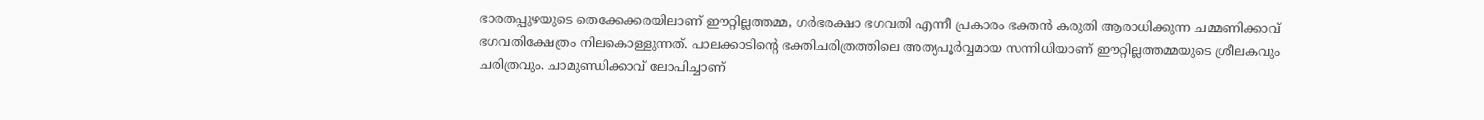ഭാരതപ്പുഴയുടെ തെക്കേക്കരയിലാണ് ഈറ്റില്ലത്തമ്മ, ഗര്‍ഭരക്ഷാ ഭഗവതി എന്നീ പ്രകാരം ഭക്തന്‍ കരുതി ആരാധിക്കുന്ന ചമ്മണിക്കാവ് ഭഗവതിക്ഷേത്രം നിലകൊള്ളുന്നത്. പാലക്കാടിന്റെ ഭക്തിചരിത്രത്തിലെ അത്യപൂര്‍വ്വമായ സന്നിധിയാണ് ഈറ്റില്ലത്തമ്മയുടെ ശ്രീലകവും ചരിത്രവും. ചാമുണ്ഡിക്കാവ് ലോപിച്ചാണ്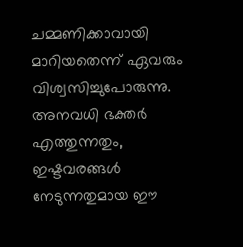ചമ്മണിക്കാവായി മാറിയതെന്ന് ഏവരും വിശ്വസിച്ചുപോരുന്നു. അനവധി ഭക്തര്‍ എത്തുന്നതും, ഇഷ്ടവരങ്ങള്‍ നേടുന്നതുമായ ഈ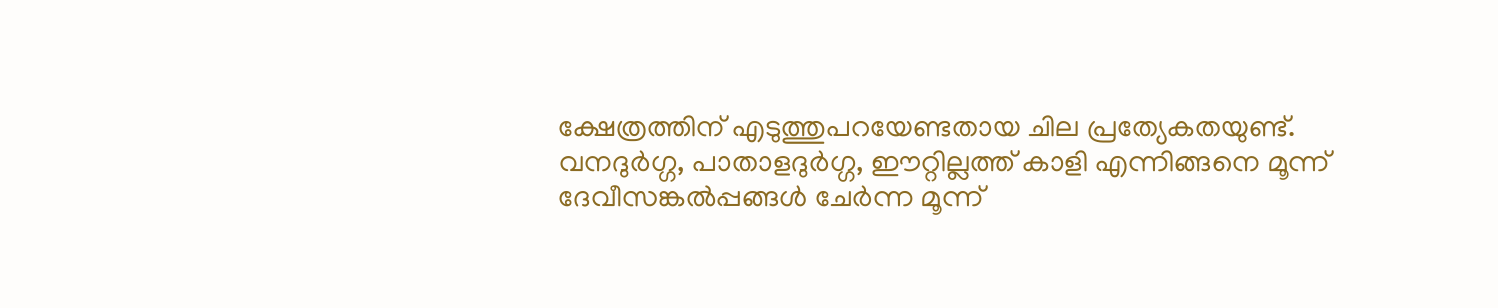ക്ഷേത്രത്തിന് എടുത്തുപറയേണ്ടതായ ചില പ്രത്യേകതയുണ്ട്.
വനദുര്‍ഗ്ഗ, പാതാളദുര്‍ഗ്ഗ, ഈറ്റില്ലത്ത് കാളി എന്നിങ്ങനെ മൂന്ന് ദേവീസങ്കല്‍പ്പങ്ങള്‍ ചേര്‍ന്ന മൂന്ന്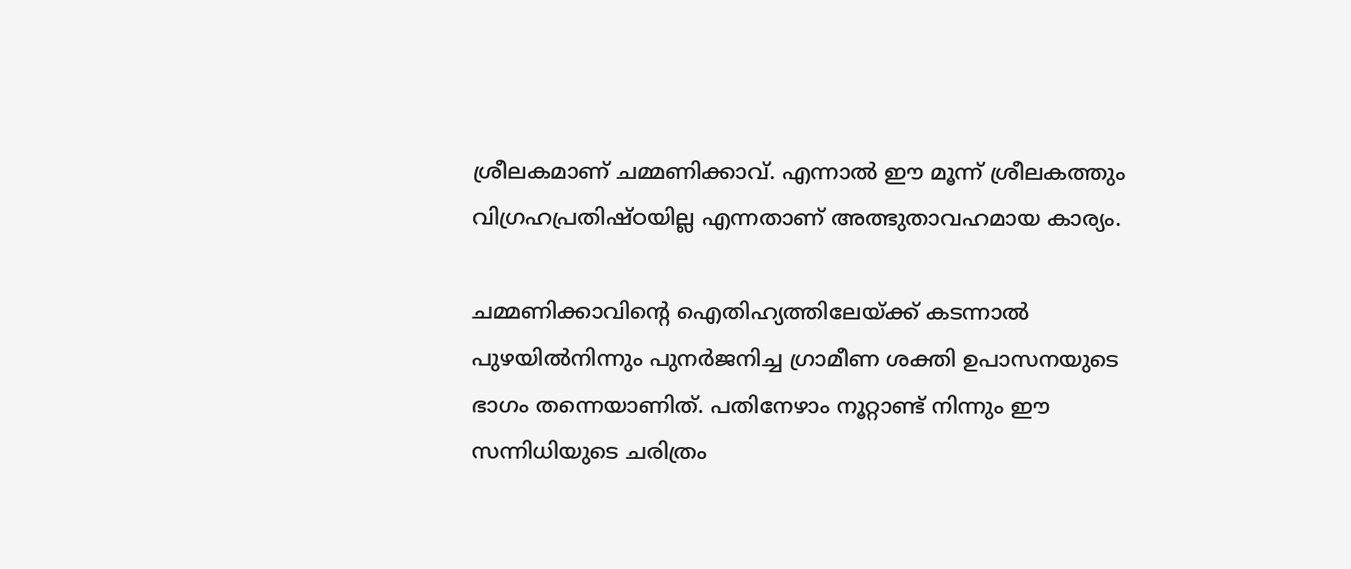ശ്രീലകമാണ് ചമ്മണിക്കാവ്. എന്നാല്‍ ഈ മൂന്ന് ശ്രീലകത്തും വിഗ്രഹപ്രതിഷ്ഠയില്ല എന്നതാണ് അത്ഭുതാവഹമായ കാര്യം.

ചമ്മണിക്കാവിന്റെ ഐതിഹ്യത്തിലേയ്ക്ക് കടന്നാല്‍ പുഴയില്‍നിന്നും പുനര്‍ജനിച്ച ഗ്രാമീണ ശക്തി ഉപാസനയുടെ ഭാഗം തന്നെയാണിത്. പതിനേഴാം നൂറ്റാണ്ട് നിന്നും ഈ സന്നിധിയുടെ ചരിത്രം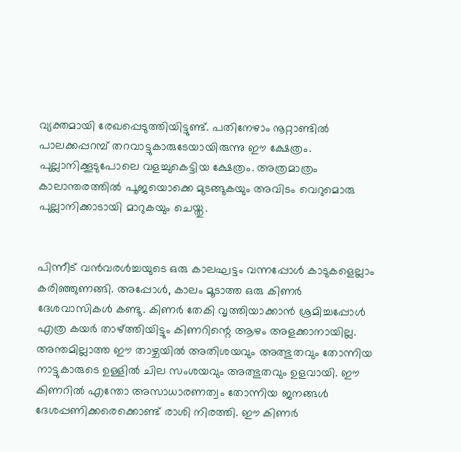വ്യക്തമായി രേഖപ്പെടുത്തിയിട്ടുണ്ട്. പതിനേഴാം നൂറ്റാണ്ടില്‍ പാലക്കപ്പറമ്പ് തറവാട്ടുകാരുടേയായിരുന്നു ഈ ക്ഷേത്രം. പുല്ലാനിക്കൂടുപോലെ വളച്ചുകെട്ടിയ ക്ഷേത്രം. അത്രമാത്രം കാലാന്തരത്തില്‍ പൂജയൊക്കെ മുടങ്ങുകയും അവിടം വെറുമൊരു പുല്ലാനിക്കാടായി മാറുകയും ചെയ്തു.


പിന്നീട് വന്‍വരള്‍ച്ചയുടെ ഒരു കാലഘട്ടം വന്നപ്പോള്‍ കാടുകളെല്ലാം കരിഞ്ഞുണങ്ങി. അപ്പോള്‍, കാലം മൂടാത്ത ഒരു കിണര്‍ ദേശവാസികള്‍ കണ്ടു. കിണര്‍ തേകി വൃത്തിയാക്കാന്‍ ശ്രമിച്ചപ്പോള്‍ എത്ര കയര്‍ താഴ്ത്തിയിട്ടും കിണറിന്റെ ആഴം അളക്കാനായില്ല. അന്തമില്ലാത്ത ഈ താഴ്ചയില്‍ അതിശയവും അത്ഭുതവും തോന്നിയ നാട്ടുകാരുടെ ഉള്ളില്‍ ചില സംശയവും അത്ഭുതവും ഉളവായി. ഈ കിണറില്‍ എന്തോ അസാധാരണത്വം തോന്നിയ ജനങ്ങള്‍ ദേശപ്പണിക്കരെക്കൊണ്ട് രാശി നിരത്തി. ഈ കിണര്‍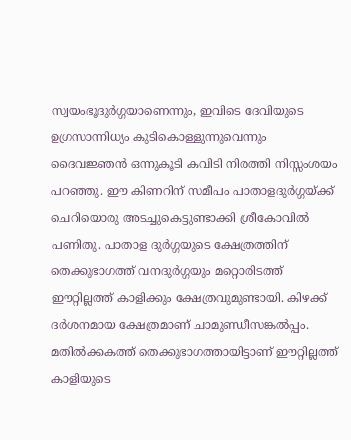സ്വയംഭൂദുര്‍ഗ്ഗയാണെന്നും, ഇവിടെ ദേവിയുടെ ഉഗ്രസാന്നിധ്യം കുടികൊള്ളുന്നുവെന്നും ദൈവജ്ഞന്‍ ഒന്നുകൂടി കവിടി നിരത്തി നിസ്സംശയം പറഞ്ഞു. ഈ കിണറിന് സമീപം പാതാളദുര്‍ഗ്ഗയ്ക്ക് ചെറിയൊരു അടച്ചുകെട്ടുണ്ടാക്കി ശ്രീകോവില്‍ പണിതു. പാതാള ദുര്‍ഗ്ഗയുടെ ക്ഷേത്രത്തിന് തെക്കുഭാഗത്ത് വനദുര്‍ഗ്ഗയും മറ്റൊരിടത്ത് ഈറ്റില്ലത്ത് കാളിക്കും ക്ഷേത്രവുമുണ്ടായി. കിഴക്ക് ദര്‍ശനമായ ക്ഷേത്രമാണ് ചാമുണ്ഡീസങ്കല്‍പ്പം. മതില്‍ക്കകത്ത് തെക്കുഭാഗത്തായിട്ടാണ് ഈറ്റില്ലത്ത് കാളിയുടെ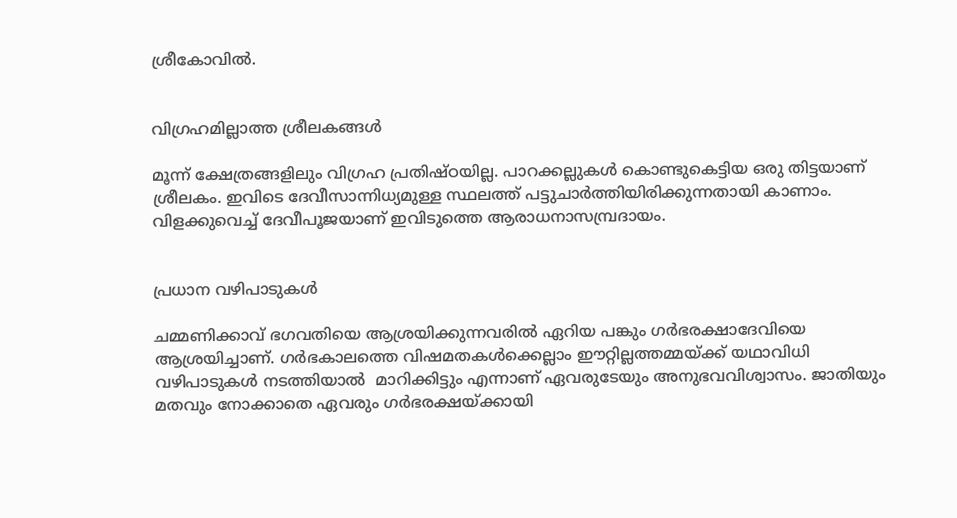ശ്രീകോവില്‍.


വിഗ്രഹമില്ലാത്ത ശ്രീലകങ്ങള്‍

മൂന്ന് ക്ഷേത്രങ്ങളിലും വിഗ്രഹ പ്രതിഷ്ഠയില്ല. പാറക്കല്ലുകള്‍ കൊണ്ടുകെട്ടിയ ഒരു തിട്ടയാണ് ശ്രീലകം. ഇവിടെ ദേവീസാന്നിധ്യമുള്ള സ്ഥലത്ത് പട്ടുചാര്‍ത്തിയിരിക്കുന്നതായി കാണാം. വിളക്കുവെച്ച് ദേവീപൂജയാണ് ഇവിടുത്തെ ആരാധനാസമ്പ്രദായം.


പ്രധാന വഴിപാടുകള്‍

ചമ്മണിക്കാവ് ഭഗവതിയെ ആശ്രയിക്കുന്നവരില്‍ ഏറിയ പങ്കും ഗര്‍ഭരക്ഷാദേവിയെ ആശ്രയിച്ചാണ്. ഗര്‍ഭകാലത്തെ വിഷമതകള്‍ക്കെല്ലാം ഈറ്റില്ലത്തമ്മയ്ക്ക് യഥാവിധി വഴിപാടുകള്‍ നടത്തിയാല്‍  മാറിക്കിട്ടും എന്നാണ് ഏവരുടേയും അനുഭവവിശ്വാസം. ജാതിയും മതവും നോക്കാതെ ഏവരും ഗര്‍ഭരക്ഷയ്ക്കായി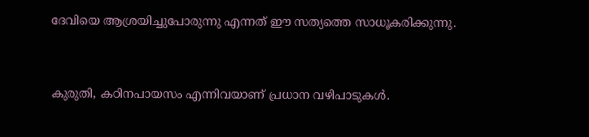ദേവിയെ ആശ്രയിച്ചുപോരുന്നു എന്നത് ഈ സത്യത്തെ സാധൂകരിക്കുന്നു.


കുരുതി, കഠിനപായസം എന്നിവയാണ് പ്രധാന വഴിപാടുകള്‍.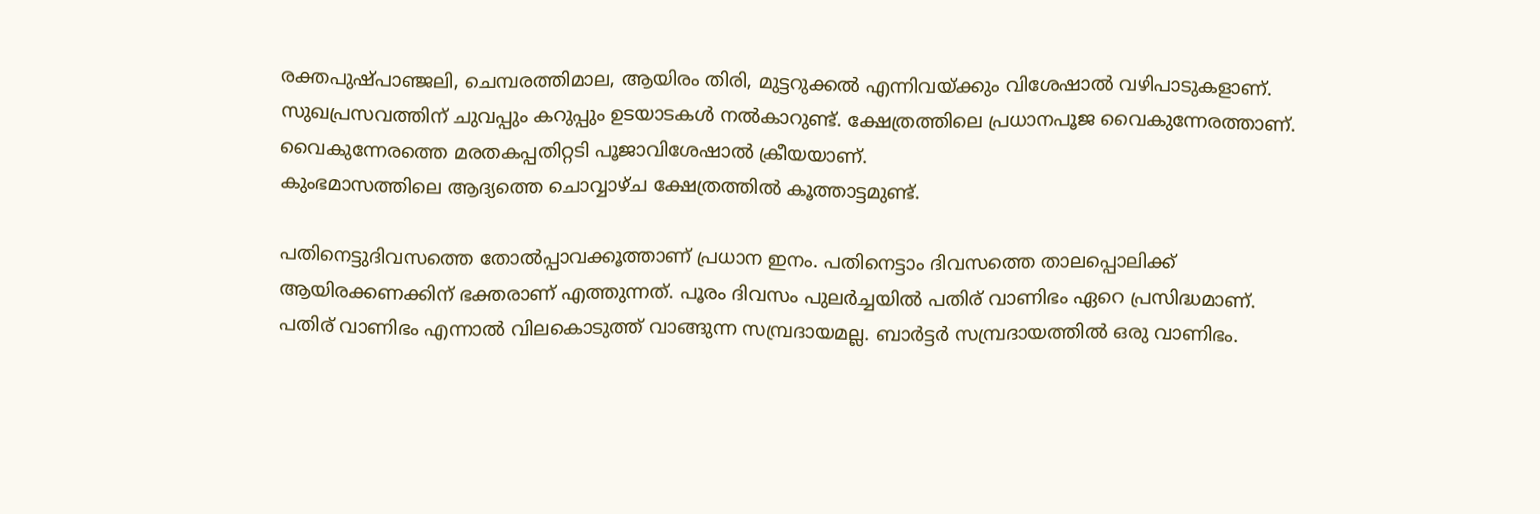രക്തപുഷ്പാഞ്ജലി, ചെമ്പരത്തിമാല, ആയിരം തിരി, മുട്ടറുക്കല്‍ എന്നിവയ്ക്കും വിശേഷാല്‍ വഴിപാടുകളാണ്. സുഖപ്രസവത്തിന് ചുവപ്പും കറുപ്പും ഉടയാടകള്‍ നല്‍കാറുണ്ട്. ക്ഷേത്രത്തിലെ പ്രധാനപൂജ വൈകുന്നേരത്താണ്. വൈകുന്നേരത്തെ മരതകപ്പതിറ്റടി പൂജാവിശേഷാല്‍ ക്രീയയാണ്.
കുംഭമാസത്തിലെ ആദ്യത്തെ ചൊവ്വാഴ്ച ക്ഷേത്രത്തില്‍ കൂത്താട്ടമുണ്ട്.

പതിനെട്ടുദിവസത്തെ തോല്‍പ്പാവക്കൂത്താണ് പ്രധാന ഇനം. പതിനെട്ടാം ദിവസത്തെ താലപ്പൊലിക്ക് ആയിരക്കണക്കിന് ഭക്തരാണ് എത്തുന്നത്. പൂരം ദിവസം പുലര്‍ച്ചയില്‍ പതിര് വാണിഭം ഏറെ പ്രസിദ്ധമാണ്. പതിര് വാണിഭം എന്നാല്‍ വിലകൊടുത്ത് വാങ്ങുന്ന സമ്പ്രദായമല്ല. ബാര്‍ട്ടര്‍ സമ്പ്രദായത്തില്‍ ഒരു വാണിഭം.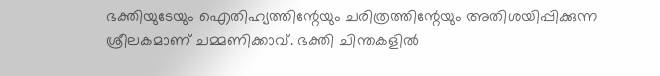ഭക്തിയുടേയും ഐതിഹ്യത്തിന്റേയും ചരിത്രത്തിന്റേയും അതിശയിപ്പിക്കുന്ന ശ്രീലകമാണ് ചമ്മണിക്കാവ്. ഭക്തി ചിന്തകളില്‍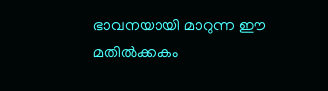ഭാവനയായി മാറുന്ന ഈ മതില്‍ക്കകം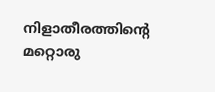നിളാതീരത്തിന്റെ മറ്റൊരു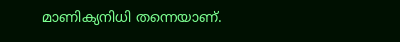മാണിക്യനിധി തന്നെയാണ്.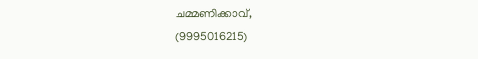ചമ്മണിക്കാവ്,
(9995016215)